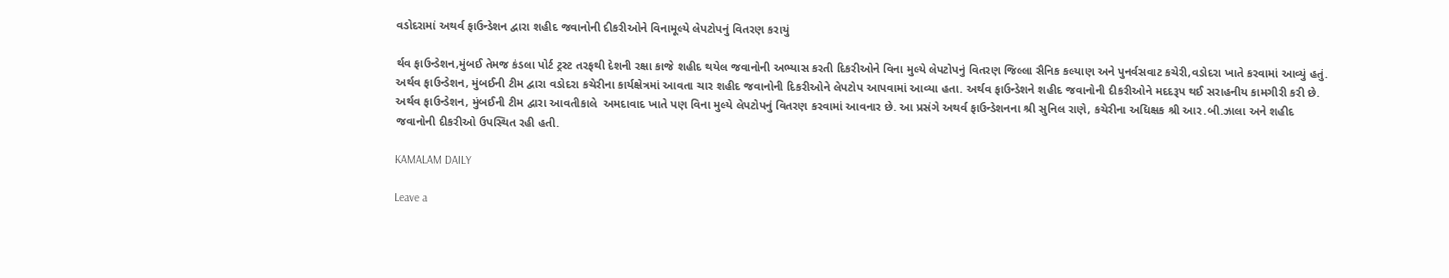વડોદરામાં અથર્વ ફાઉન્ડેશન દ્વારા શહીદ જવાનોની દીકરીઓને વિનામૂલ્યે લેપટોપનું વિતરણ કરાયું

ર્થવ ફાઉન્ડેશન,મુંબઈ તેમજ કંડલા પોર્ટ ટ્રસ્ટ તરફથી દેશની રક્ષા કાજે શહીદ થયેલ જવાનોની અભ્યાસ કરતી દિકરીઓને વિના મુલ્યે લેપટોપનું વિતરણ જિલ્લા સૈનિક કલ્યાણ અને પુનર્વસવાટ કચેરી,વડોદરા ખાતે કરવામાં આવ્યું હતું. અર્થવ ફાઉન્ડેશન, મુંબઈની ટીમ દ્વારા વડોદરા કચેરીના કાર્યક્ષેત્રમાં આવતા ચાર શહીદ જવાનોની દિકરીઓને લેપટોપ આપવામાં આવ્યા હતા. અર્થવ ફાઉન્ડેશને શહીદ જવાનોની દીકરીઓને મદદરૂપ થઈ સરાહનીય કામગીરી કરી છે. અર્થવ ફાઉન્ડેશન, મુંબઈની ટીમ દ્વારા આવતીકાલે  અમદાવાદ ખાતે પણ વિના મુલ્યે લેપટોપનું વિતરણ કરવામાં આવનાર છે. આ પ્રસંગે અથર્વ ફાઉન્ડેશનના શ્રી સુનિલ રાણે, કચેરીના અધિક્ષક શ્રી આર.બી.ઝાલા અને શહીદ જવાનોની દીકરીઓ ઉપસ્થિત રહી હતી.

KAMALAM DAILY

Leave a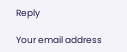Reply

Your email address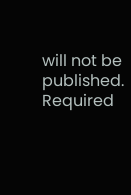will not be published. Required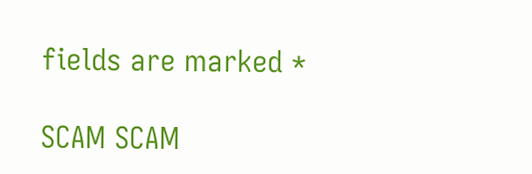fields are marked *

SCAM SCAM